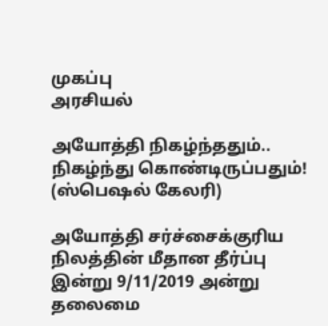முகப்பு
அரசியல்

அயோத்தி நிகழ்ந்ததும்.. நிகழ்ந்து கொண்டிருப்பதும்!  (ஸ்பெஷல் கேலரி)

அயோத்தி சர்ச்சைக்குரிய நிலத்தின் மீதான தீர்ப்பு இன்று 9/11/2019 அன்று தலைமை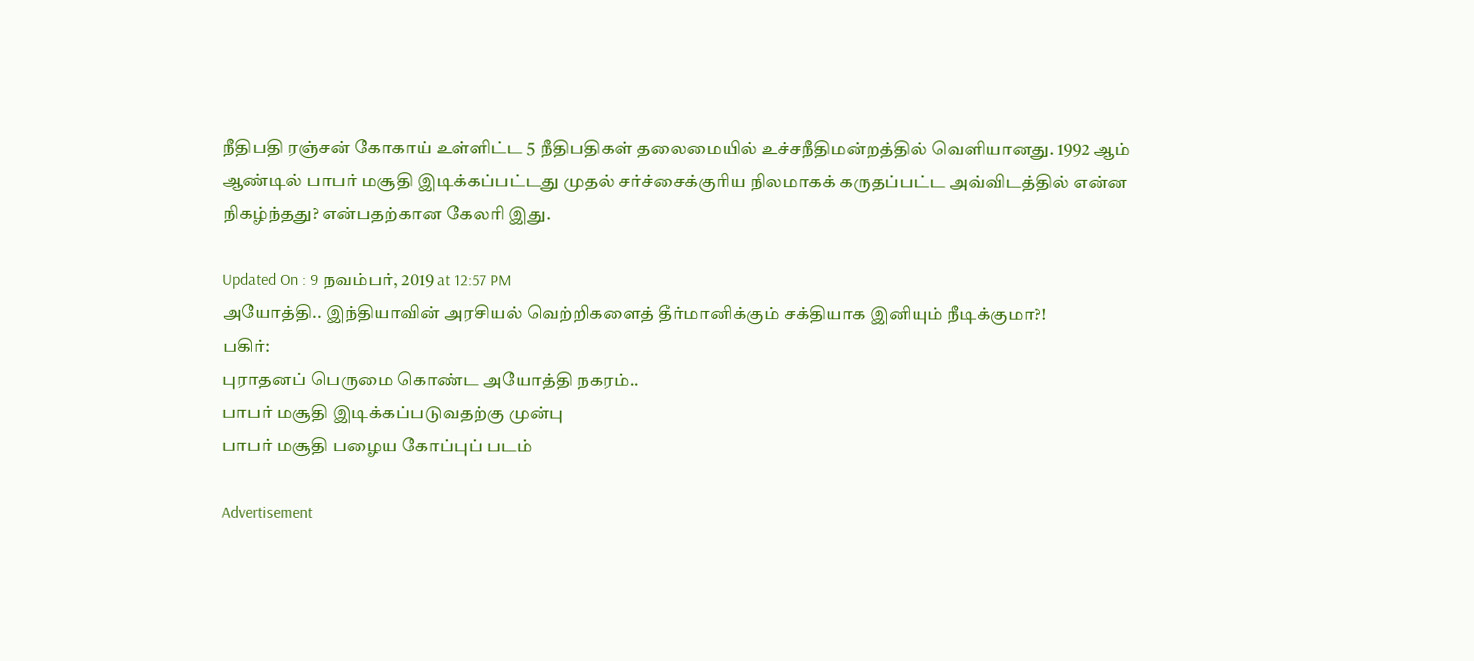நீதிபதி ரஞ்சன் கோகாய் உள்ளிட்ட 5 நீதிபதிகள் தலைமையில் உச்சநீதிமன்றத்தில் வெளியானது. 1992 ஆம் ஆண்டில் பாபர் மசூதி இடிக்கப்பட்டது முதல் சர்ச்சைக்குரிய நிலமாகக் கருதப்பட்ட அவ்விடத்தில் என்ன நிகழ்ந்தது? என்பதற்கான கேலரி இது.

Updated On : 9 நவம்பர், 2019 at 12:57 PM
அயோத்தி.. இந்தியாவின் அரசியல் வெற்றிகளைத் தீர்மானிக்கும் சக்தியாக இனியும் நீடிக்குமா?!
பகிர்:
புராதனப் பெருமை கொண்ட அயோத்தி நகரம்..
பாபர் மசூதி இடிக்கப்படுவதற்கு முன்பு
பாபர் மசூதி பழைய கோப்புப் படம்

Advertisement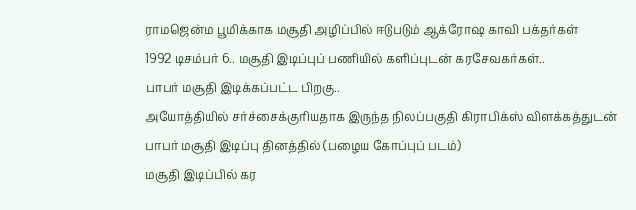ராமஜென்ம பூமிக்காக மசூதி அழிப்பில் ஈடுபடும் ஆக்ரோஷ காவி பக்தர்கள்
1992 டிசம்பர் 6.. மசூதி இடிப்புப் பணியில் களிப்புடன் கரசேவகர்கள்..
பாபர் மசூதி இடிக்கப்பட்ட பிறகு..
அயோத்தியில் சர்ச்சைக்குரியதாக இருந்த நிலப்பகுதி கிராபிக்ஸ் விளக்கத்துடன்
பாபர் மசூதி இடிப்பு தினத்தில் (பழைய கோப்புப் படம்)
மசூதி இடிப்பில் கர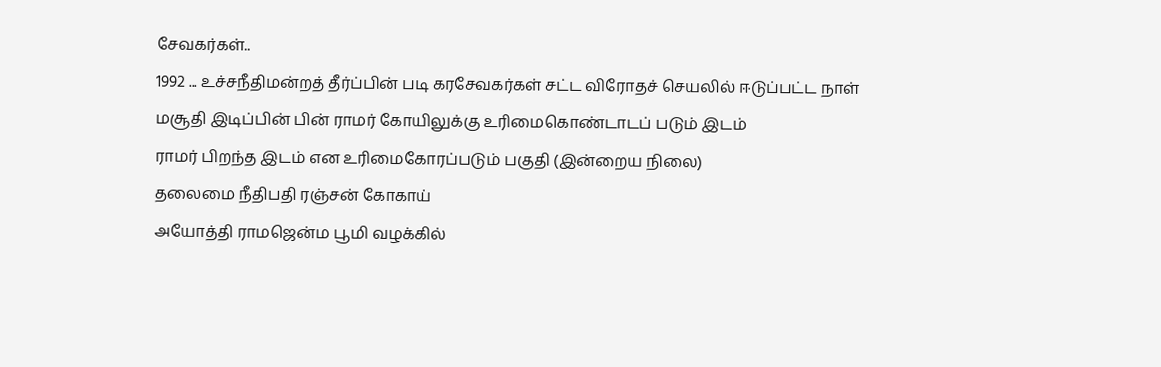சேவகர்கள்..
1992 ... உச்சநீதிமன்றத் தீர்ப்பின் படி கரசேவகர்கள் சட்ட விரோதச் செயலில் ஈடுப்பட்ட நாள்
மசூதி இடிப்பின் பின் ராமர் கோயிலுக்கு உரிமைகொண்டாடப் படும் இடம்
ராமர் பிறந்த இடம் என உரிமைகோரப்படும் பகுதி (இன்றைய நிலை)
தலைமை நீதிபதி ரஞ்சன் கோகாய்
அயோத்தி ராமஜென்ம பூமி வழக்கில்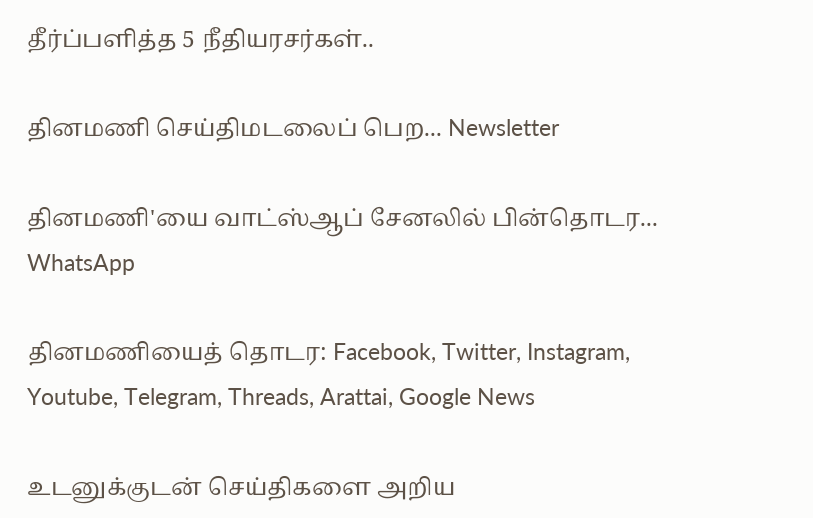தீர்ப்பளித்த 5 நீதியரசர்கள்..

தினமணி செய்திமடலைப் பெற... Newsletter

தினமணி'யை வாட்ஸ்ஆப் சேனலில் பின்தொடர... WhatsApp

தினமணியைத் தொடர: Facebook, Twitter, Instagram, Youtube, Telegram, Threads, Arattai, Google News

உடனுக்குடன் செய்திகளை அறிய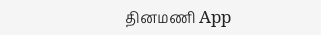தினமணி App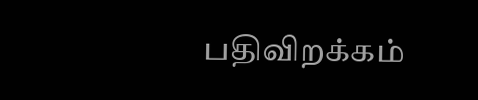பதிவிறக்கம்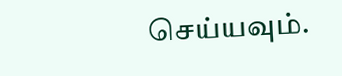செய்யவும்.